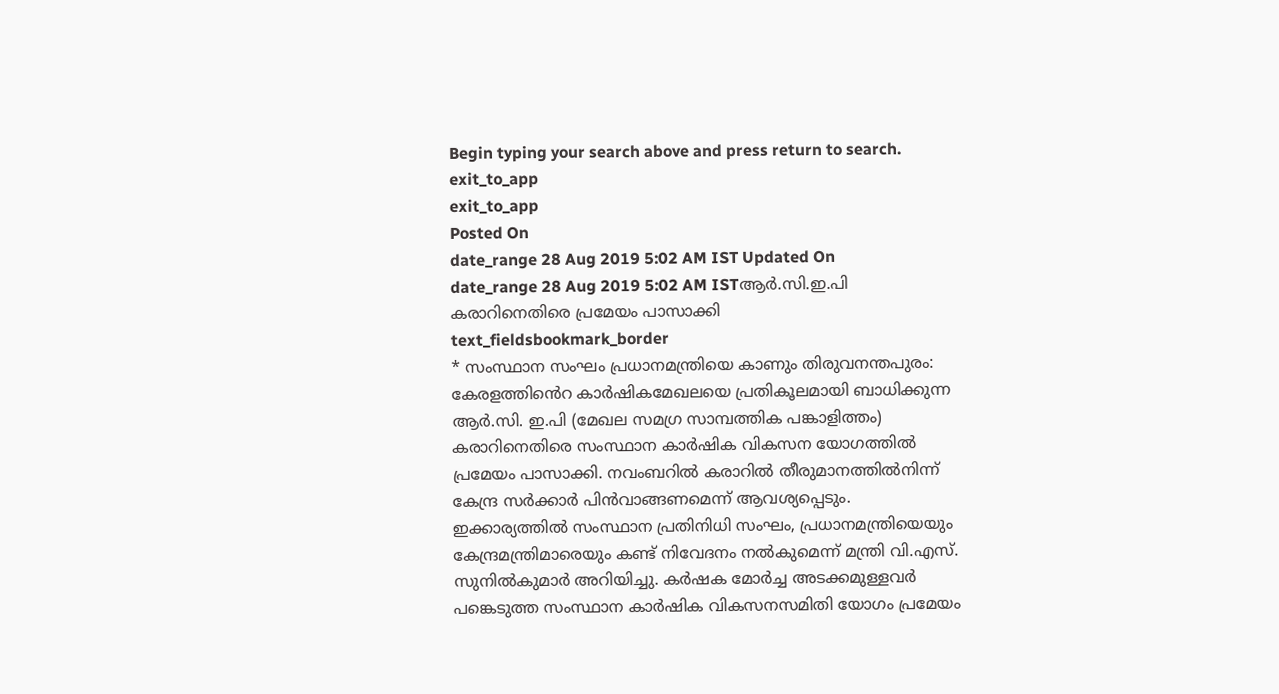Begin typing your search above and press return to search.
exit_to_app
exit_to_app
Posted On
date_range 28 Aug 2019 5:02 AM IST Updated On
date_range 28 Aug 2019 5:02 AM ISTആർ.സി.ഇ.പി കരാറിനെതിരെ പ്രമേയം പാസാക്കി
text_fieldsbookmark_border
* സംസ്ഥാന സംഘം പ്രധാനമന്ത്രിയെ കാണും തിരുവനന്തപുരം: കേരളത്തിൻെറ കാർഷികമേഖലയെ പ്രതികൂലമായി ബാധിക്കുന്ന ആർ.സി. ഇ.പി (മേഖല സമഗ്ര സാമ്പത്തിക പങ്കാളിത്തം) കരാറിനെതിരെ സംസ്ഥാന കാർഷിക വികസന യോഗത്തിൽ പ്രമേയം പാസാക്കി. നവംബറിൽ കരാറിൽ തീരുമാനത്തിൽനിന്ന് കേന്ദ്ര സർക്കാർ പിൻവാങ്ങണമെന്ന് ആവശ്യപ്പെടും. ഇക്കാര്യത്തിൽ സംസ്ഥാന പ്രതിനിധി സംഘം, പ്രധാനമന്ത്രിയെയും കേന്ദ്രമന്ത്രിമാരെയും കണ്ട് നിവേദനം നൽകുമെന്ന് മന്ത്രി വി.എസ്. സുനിൽകുമാർ അറിയിച്ചു. കർഷക മോർച്ച അടക്കമുള്ളവർ പങ്കെടുത്ത സംസ്ഥാന കാർഷിക വികസനസമിതി യോഗം പ്രമേയം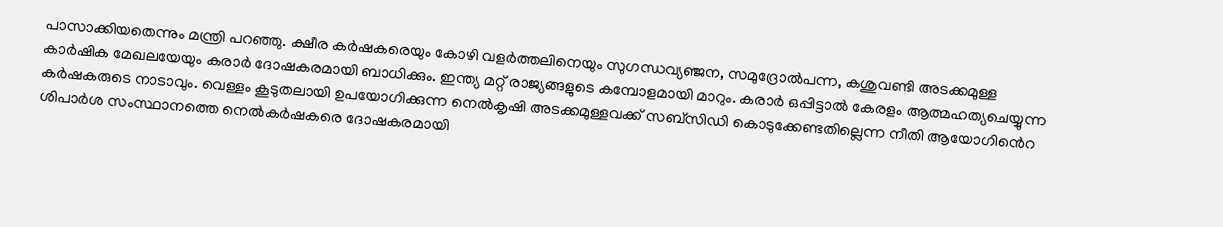പാസാക്കിയതെന്നും മന്ത്രി പറഞ്ഞു. ക്ഷീര കർഷകരെയും കോഴി വളർത്തലിനെയും സുഗന്ധവ്യഞ്ജന, സമുദ്രോൽപന്ന, കശുവണ്ടി അടക്കമുള്ള കാർഷിക മേഖലയേയും കരാർ ദോഷകരമായി ബാധിക്കും. ഇന്ത്യ മറ്റ് രാജ്യങ്ങളുടെ കമ്പോളമായി മാറും. കരാർ ഒപ്പിട്ടാൽ കേരളം ആത്മഹത്യചെയ്യുന്ന കർഷകരുടെ നാടാവും. വെള്ളം കൂടുതലായി ഉപയോഗിക്കുന്ന നെൽകൃഷി അടക്കമുള്ളവക്ക് സബ്സിഡി കൊടുക്കേണ്ടതില്ലെന്ന നീതി ആയോഗിൻെറ ശിപാർശ സംസ്ഥാനത്തെ നെൽകർഷകരെ ദോഷകരമായി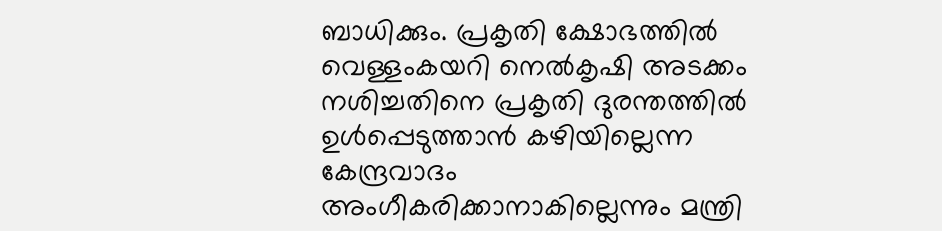ബാധിക്കും. പ്രകൃതി ക്ഷോഭത്തിൽ വെള്ളംകയറി നെൽകൃഷി അടക്കം നശിച്ചതിനെ പ്രകൃതി ദുരന്തത്തിൽ ഉൾപ്പെടുത്താൻ കഴിയില്ലെന്ന കേന്ദ്രവാദം അംഗീകരിക്കാനാകില്ലെന്നും മന്ത്രി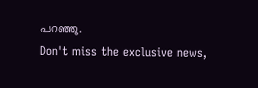പറഞ്ഞു.
Don't miss the exclusive news,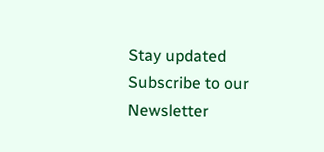Stay updated
Subscribe to our Newsletter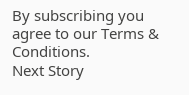By subscribing you agree to our Terms & Conditions.
Next Story